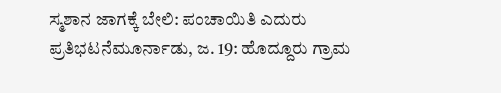ಸ್ಮಶಾನ ಜಾಗಕ್ಕೆ ಬೇಲಿ: ಪಂಚಾಯಿತಿ ಎದುರು ಪ್ರತಿಭಟನೆಮೂರ್ನಾಡು, ಜ. 19: ಹೊದ್ದೂರು ಗ್ರಾಮ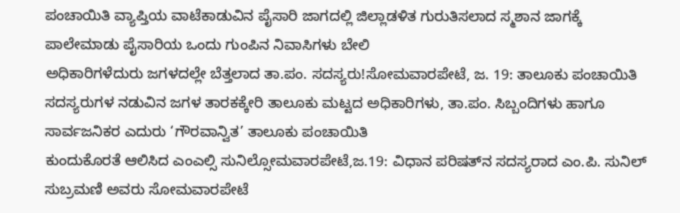ಪಂಚಾಯಿತಿ ವ್ಯಾಪ್ತಿಯ ವಾಟೆಕಾಡುವಿನ ಪೈಸಾರಿ ಜಾಗದಲ್ಲಿ ಜಿಲ್ಲಾಡಳಿತ ಗುರುತಿಸಲಾದ ಸ್ಮಶಾನ ಜಾಗಕ್ಕೆ ಪಾಲೇಮಾಡು ಪೈಸಾರಿಯ ಒಂದು ಗುಂಪಿನ ನಿವಾಸಿಗಳು ಬೇಲಿ
ಅಧಿಕಾರಿಗಳೆದುರು ಜಗಳದಲ್ಲೇ ಬೆತ್ತಲಾದ ತಾ.ಪಂ. ಸದಸ್ಯರು!ಸೋಮವಾರಪೇಟೆ, ಜ. 19: ತಾಲೂಕು ಪಂಚಾಯಿತಿ ಸದಸ್ಯರುಗಳ ನಡುವಿನ ಜಗಳ ತಾರಕಕ್ಕೇರಿ ತಾಲೂಕು ಮಟ್ಟದ ಅಧಿಕಾರಿಗಳು, ತಾ.ಪಂ. ಸಿಬ್ಬಂದಿಗಳು ಹಾಗೂ ಸಾರ್ವಜನಿಕರ ಎದುರು ‘ಗೌರವಾನ್ವಿತ’ ತಾಲೂಕು ಪಂಚಾಯಿತಿ
ಕುಂದುಕೊರತೆ ಆಲಿಸಿದ ಎಂಎಲ್ಸಿ ಸುನಿಲ್ಸೋಮವಾರಪೇಟೆ,ಜ.19: ವಿಧಾನ ಪರಿಷತ್‍ನ ಸದಸ್ಯರಾದ ಎಂ.ಪಿ. ಸುನಿಲ್ ಸುಬ್ರಮಣಿ ಅವರು ಸೋಮವಾರಪೇಟೆ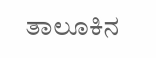ತಾಲೂಕಿನ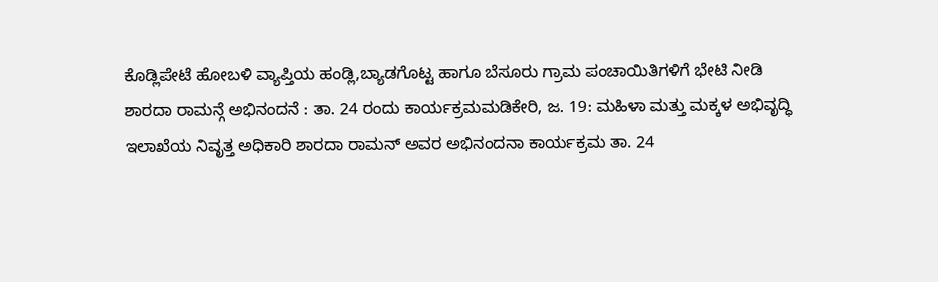ಕೊಡ್ಲಿಪೇಟೆ ಹೋಬಳಿ ವ್ಯಾಪ್ತಿಯ ಹಂಡ್ಲಿ,ಬ್ಯಾಡಗೊಟ್ಟ ಹಾಗೂ ಬೆಸೂರು ಗ್ರಾಮ ಪಂಚಾಯಿತಿಗಳಿಗೆ ಭೇಟಿ ನೀಡಿ
ಶಾರದಾ ರಾಮನ್ಗೆ ಅಭಿನಂದನೆ : ತಾ. 24 ರಂದು ಕಾರ್ಯಕ್ರಮಮಡಿಕೇರಿ, ಜ. 19: ಮಹಿಳಾ ಮತ್ತು ಮಕ್ಕಳ ಅಭಿವೃದ್ಧಿ ಇಲಾಖೆಯ ನಿವೃತ್ತ ಅಧಿಕಾರಿ ಶಾರದಾ ರಾಮನ್ ಅವರ ಅಭಿನಂದನಾ ಕಾರ್ಯಕ್ರಮ ತಾ. 24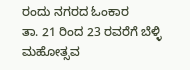ರಂದು ನಗರದ ಓಂಕಾರ
ತಾ. 21 ರಿಂದ 23 ರವರೆಗೆ ಬೆಳ್ಳಿ ಮಹೋತ್ಸವ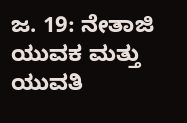ಜ. 19: ನೇತಾಜಿ ಯುವಕ ಮತ್ತು ಯುವತಿ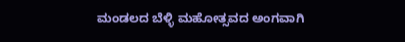ಮಂಡಲದ ಬೆಳ್ಳಿ ಮಹೋತ್ಸವದ ಅಂಗವಾಗಿ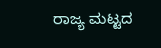ರಾಜ್ಯ ಮಟ್ಟದ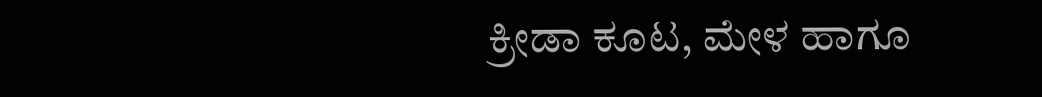ಕ್ರೀಡಾ ಕೂಟ, ಮೇಳ ಹಾಗೂ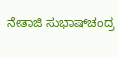ನೇತಾಜಿ ಸುಭಾಷ್‍ಚಂದ್ರ